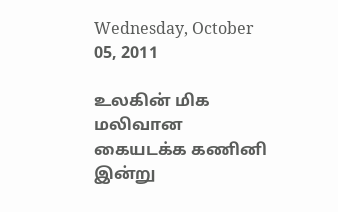Wednesday, October 05, 2011

உலகின் மிக மலிவான கையடக்க கணினி இன்று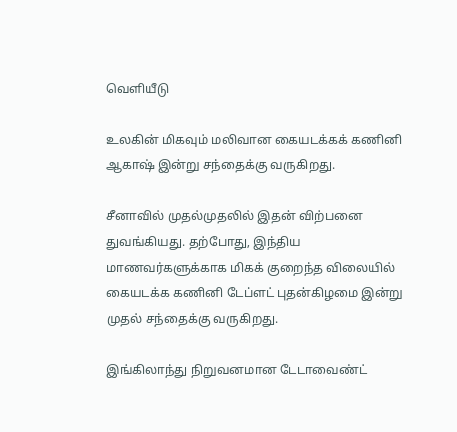வெளியீடு

உலகின் மிகவும் மலிவான கையடக்கக் கணினி ஆகாஷ் இன்று சந்தைக்கு வருகிறது.

சீனாவில் முதல்முதலில் இதன் விற்பனை துவங்கியது. தற்போது, இந்திய மாணவர்களுக்காக மிகக் குறைந்த விலையில் கையடக்க கணினி டேப்ளட் புதன்கிழமை இன்று முதல் சந்தைக்கு வருகிறது.

இங்கிலாந்து நிறுவனமான டேடாவைண்ட்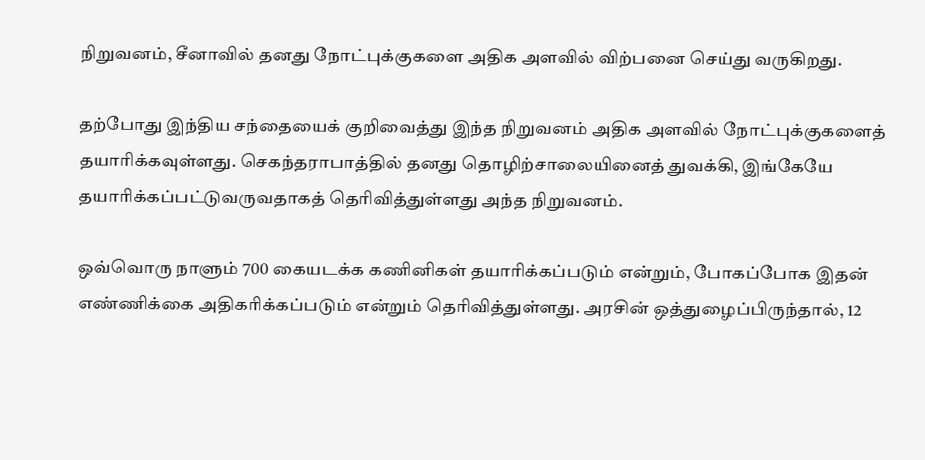நிறுவனம், சீனாவில் தனது நோட்புக்குகளை அதிக அளவில் விற்பனை செய்து வருகிறது.

தற்போது இந்திய சந்தையைக் குறிவைத்து இந்த நிறுவனம் அதிக அளவில் நோட்புக்குகளைத் தயாரிக்கவுள்ளது. செகந்தராபாத்தில் தனது தொழிற்சாலையினைத் துவக்கி, இங்கேயே தயாரிக்கப்பட்டுவருவதாகத் தெரிவித்துள்ளது அந்த நிறுவனம்.

ஒவ்வொரு நாளும் 700 கையடக்க கணினிகள் தயாரிக்கப்படும் என்றும், போகப்போக இதன் எண்ணிக்கை அதிகரிக்கப்படும் என்றும் தெரிவித்துள்ளது. அரசின் ஒத்துழைப்பிருந்தால், 12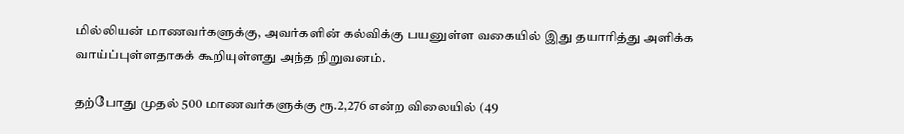மில்லியன் மாணவர்களுக்கு, அவர்களின் கல்விக்கு பயனுள்ள வகையில் இது தயாரித்து அளிக்க வாய்ப்புள்ளதாகக் கூறியுள்ளது அந்த நிறுவனம்.

தற்போது முதல் 500 மாணவர்களுக்கு ரூ.2,276 என்ற விலையில் (49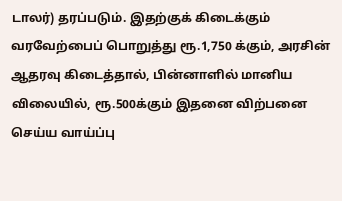டாலர்) தரப்படும். இதற்குக் கிடைக்கும் வரவேற்பைப் பொறுத்து ரூ.1,750 க்கும், அரசின் ஆதரவு கிடைத்தால், பின்னாளில் மானிய விலையில், ரூ.500க்கும் இதனை விற்பனை செய்ய வாய்ப்பு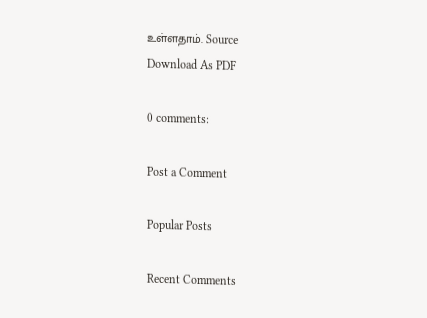உள்ளதாம். Source
Download As PDF

0 comments:

Post a Comment

Popular Posts

Recent Comments